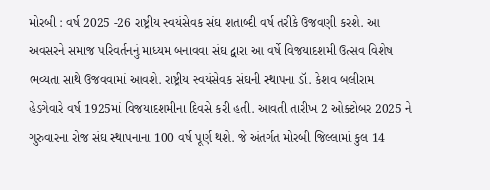મોરબી : વર્ષ 2025 -26 રાષ્ટ્રીય સ્વયંસેવક સંઘ શતાબ્દી વર્ષ તરીકે ઉજવણી કરશે. આ અવસરને સમાજ પરિવર્તનનું માધ્યમ બનાવવા સંઘ દ્વારા આ વર્ષે વિજયાદશમી ઉત્સવ વિશેષ ભવ્યતા સાથે ઉજવવામાં આવશે. રાષ્ટ્રીય સ્વયંસેવક સંઘની સ્થાપના ડૉ. કેશવ બલીરામ હેડગેવારે વર્ષ 1925માં વિજયાદશમીના દિવસે કરી હતી. આવતી તારીખ 2 ઓક્ટોબર 2025 ને ગુરુવારના રોજ સંઘ સ્થાપનાના 100 વર્ષ પૂર્ણ થશે. જે અંતર્ગત મોરબી જિલ્લામાં કુલ 14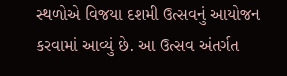સ્થળોએ વિજયા દશમી ઉત્સવનું આયોજન કરવામાં આવ્યું છે. આ ઉત્સવ અંતર્ગત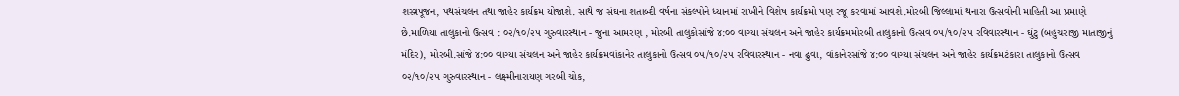શસ્ત્રપૂજન, પથસંચલન તથા જાહેર કાર્યક્રમ યોજાશે. સાથે જ સંઘના શતાબ્દી વર્ષના સંકલ્પોને ધ્યાનમાં રાખીને વિશેષ કાર્યક્રમો પણ રજૂ કરવામાં આવશે.મોરબી જિલ્લામાં થનારા ઉત્સવોની માહિતી આ પ્રમાણે છે.માળિયા તાલુકાનો ઉત્સવ : ૦૨/૧૦/૨૫ ગુરુવારસ્થાન - જુના આમરણ , મોરબી તાલુકોસાંજે ૪:૦૦ વાગ્યા સંચલન અને જાહેર કાર્યક્રમમોરબી તાલુકાનો ઉત્સવ ૦૫/૧૦/૨૫ રવિવારસ્થાન - ઘુંટુ (બહુચરાજી માતાજીનું મંદિર), મોરબી.સાંજે ૪:૦૦ વાગ્યા સંચલન અને જાહેર કાર્યક્રમવાંકાનેર તાલુકાનો ઉત્સવ ૦૫/૧૦/૨૫ રવિવારસ્થાન - નવા ઢુવા, વાંકાનેરસાંજે ૪:૦૦ વાગ્યા સંચલન અને જાહેર કાર્યક્રમટંકારા તાલુકાનો ઉત્સવ ૦૨/૧૦/૨૫ ગુરુવારસ્થાન - લક્ષ્મીનારાયણ ગરબી ચોક,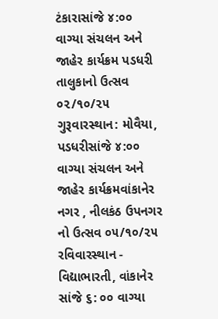ટંકારાસાંજે ૪:૦૦ વાગ્યા સંચલન અને જાહેર કાર્યક્રમ પડધરી તાલુકાનો ઉત્સવ ૦૨/૧૦/૨૫ ગુરૂવારસ્થાન: મોવૈયા, પડધરીસાંજે ૪:૦૦ વાગ્યા સંચલન અને જાહેર કાર્યક્રમવાંકાનેર નગર , નીલકંઠ ઉપનગર નો ઉત્સવ ૦૫/૧૦/૨૫ રવિવારસ્થાન - વિદ્યાભારતી, વાંકાનેર સાંજે ૬: ૦૦ વાગ્યા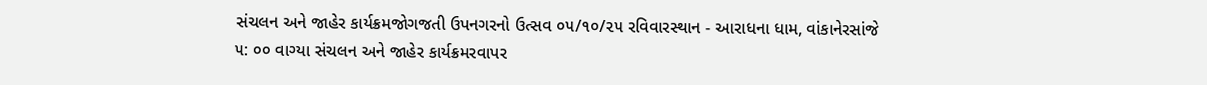સંચલન અને જાહેર કાર્યક્રમજોગજતી ઉપનગરનો ઉત્સવ ૦૫/૧૦/૨૫ રવિવારસ્થાન - આરાધના ધામ, વાંકાનેરસાંજે ૫: ૦૦ વાગ્યા સંચલન અને જાહેર કાર્યક્રમરવાપર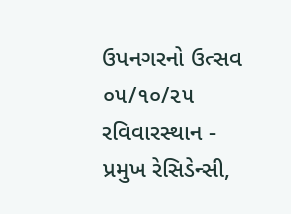ઉપનગરનો ઉત્સવ ૦૫/૧૦/૨૫ રવિવારસ્થાન - પ્રમુખ રેસિડેન્સી,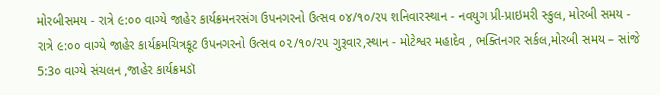મોરબીસમય - રાત્રે ૯:૦૦ વાગ્યે જાહેર કાર્યક્રમનરસંગ ઉપનગરનો ઉત્સવ ૦૪/૧૦/૨૫ શનિવારસ્થાન - નવયુગ પ્રી-પ્રાઇમરી સ્કુલ, મોરબી સમય - રાત્રે ૯:૦૦ વાગ્યે જાહેર કાર્યક્રમચિત્રકૂટ ઉપનગરનો ઉત્સવ ૦૨/૧૦/૨૫ ગુરૂવાર,સ્થાન - મોટેશ્વર મહાદેવ , ભક્તિનગર સર્કલ,મોરબી સમય – સાંજે 5:3૦ વાગ્યે સંચલન ,જાહેર કાર્યક્રમડૉ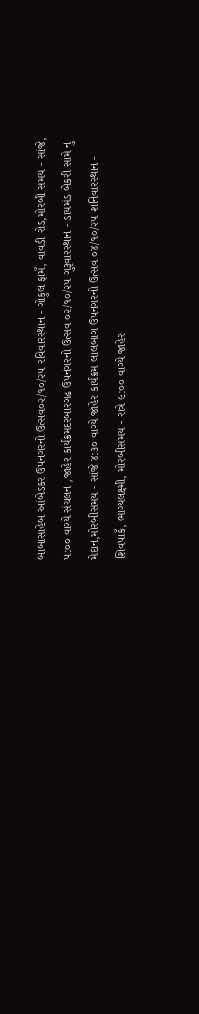બાબાસાહેબ આંબેડકર ઉપનગરનો ઉત્સવ૦૨/૧૦/૨૫ રવિવારસ્થાન - ગોકુલ ફામઁ, વાવડી રોડ,મોરબી સમય - સાંજે, ૫:૦૦ વાગ્યે સંચલન ,જાહેર કાર્યક્રમદરબારગઢ ઉપનગરનો ઉત્સવ ૦૨/૧૦/૨૫ ગુરૂવારસ્થાન - ડાયમંડ બેકરી સામે નુ મેદાન,મોરબીસમય - સાંજે ૪:૩૦ વાગ્યે જાહેર કાર્યક્રમ લાલબાગ ઉપનગરનો ઉત્સવ ૦૪/૧૦/૨૫ શનિવારસ્થાન - શિવપાકઁ, ભાગ્યલક્ષ્મી, મોરબીસમય - રાત્રે ૯:૦૦ વાગ્યે જાહેર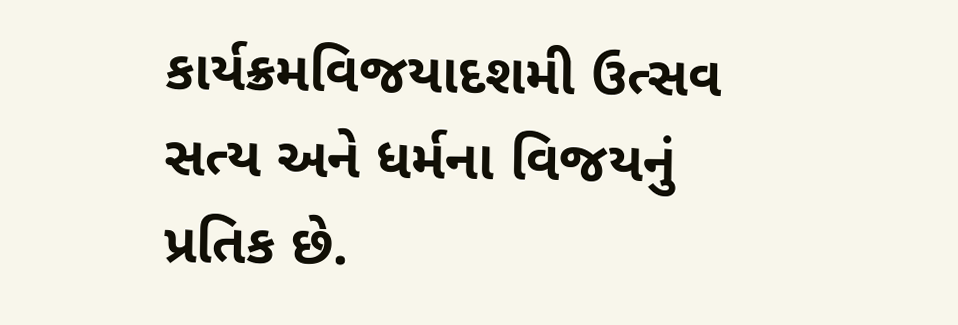કાર્યક્રમવિજયાદશમી ઉત્સવ સત્ય અને ધર્મના વિજયનું પ્રતિક છે.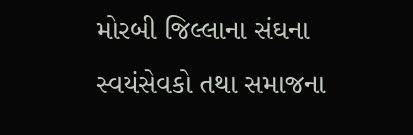મોરબી જિલ્લાના સંઘના સ્વયંસેવકો તથા સમાજના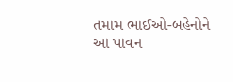તમામ ભાઈઓ-બહેનોને આ પાવન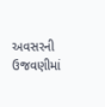અવસરની ઉજવણીમાં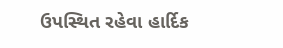ઉપસ્થિત રહેવા હાર્દિક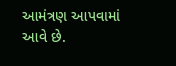આમંત્રણ આપવામાં આવે છે.